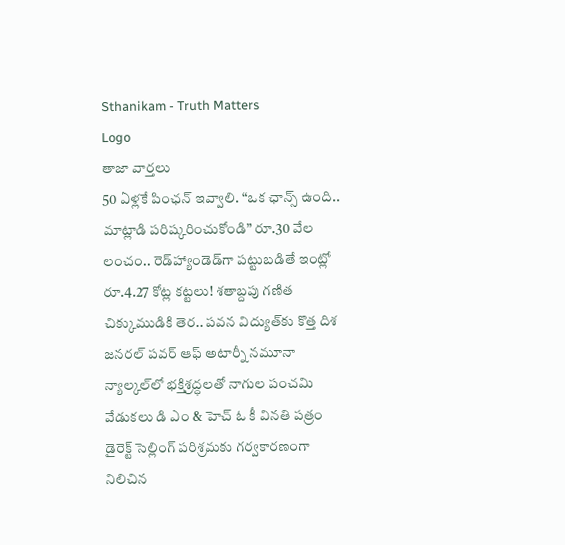Sthanikam - Truth Matters
Logo
తాజా వార్తలు
50 ఏళ్లకే పింఛన్ ఇవ్వాలి. “ఒక ఛాన్స్‌ ఉంది.. మాట్లాడి పరిష్కరించుకోండి” రూ.30 వేల లంచం.. రెడ్‌హ్యాండెడ్‌గా పట్టుబడితే ఇంట్లో రూ.4.27 కోట్ల కట్టలు! శతాబ్దపు గణిత చిక్కుముడికి తెర.. పవన విద్యుత్‌కు కొత్త దిశ జనరల్ పవర్ ఆఫ్ అటార్నీ నమూనా న్యాల్కల్‌లో భక్తిశ్రద్ధలతో నాగుల పంచమి వేడుకలు డి ఎం & హెచ్ ఓ కీ వినతి పత్రం డైరెక్ట్ సెల్లింగ్ పరిశ్రమకు గర్వకారణంగా నిలిచిన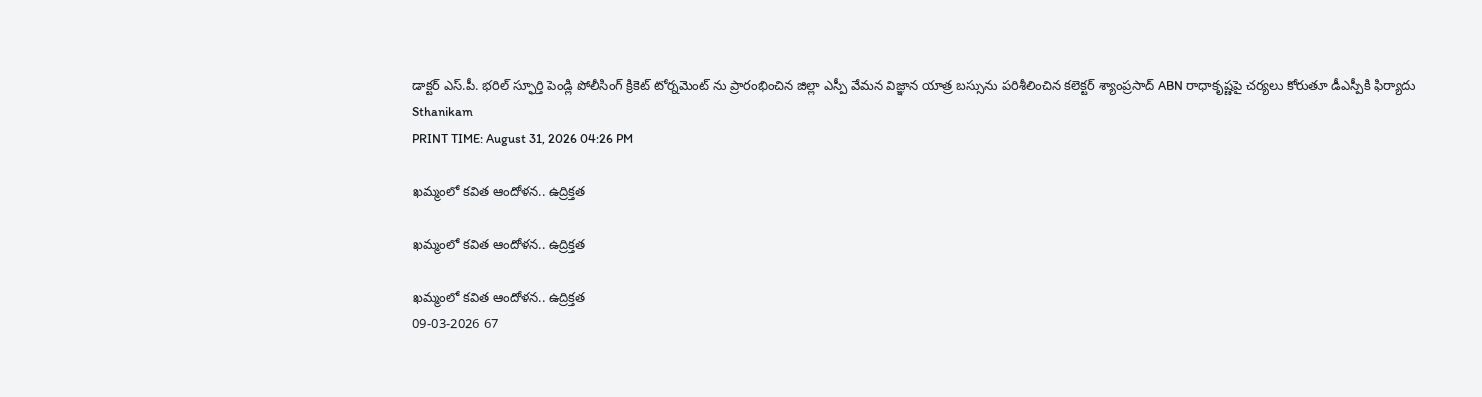డాక్టర్ ఎస్.పీ. భరిల్ స్ఫూర్తి పెండ్లి పోలీసింగ్ క్రికెట్ టోర్నమెంట్ ను ప్రారంభించిన జిల్లా ఎస్పీ వేమన విజ్ఞాన యాత్ర బస్సును పరిశీలించిన కలెక్టర్ శ్యాంప్రసాద్ ABN రాధాకృష్ణపై చర్యలు కోరుతూ డీఎస్పీకి ఫిర్యాదు
Sthanikam
PRINT TIME: August 31, 2026 04:26 PM

ఖమ్మంలో కవిత ఆందోళన.. ఉద్రిక్తత

ఖమ్మంలో కవిత ఆందోళన.. ఉద్రిక్తత

ఖమ్మంలో కవిత ఆందోళన.. ఉద్రిక్తత
09-03-2026 67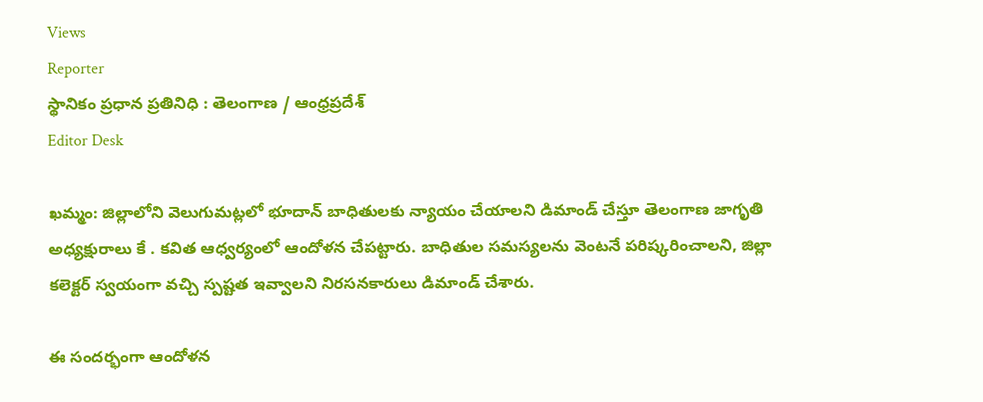Views
Reporter
స్థానికం ప్రధాన ప్రతినిధి : తెలంగాణ / ఆంధ్రప్రదేశ్
Editor Desk

ఖమ్మం: జిల్లాలోని వెలుగుమట్లలో భూదాన్ బాధితులకు న్యాయం చేయాలని డిమాండ్ చేస్తూ తెలంగాణ జాగృతి అధ్యక్షురాలు కే . కవిత ఆధ్వర్యంలో ఆందోళన చేపట్టారు. బాధితుల సమస్యలను వెంటనే పరిష్కరించాలని, జిల్లా కలెక్టర్ స్వయంగా వచ్చి స్పష్టత ఇవ్వాలని నిరసనకారులు డిమాండ్ చేశారు.

ఈ సందర్భంగా ఆందోళన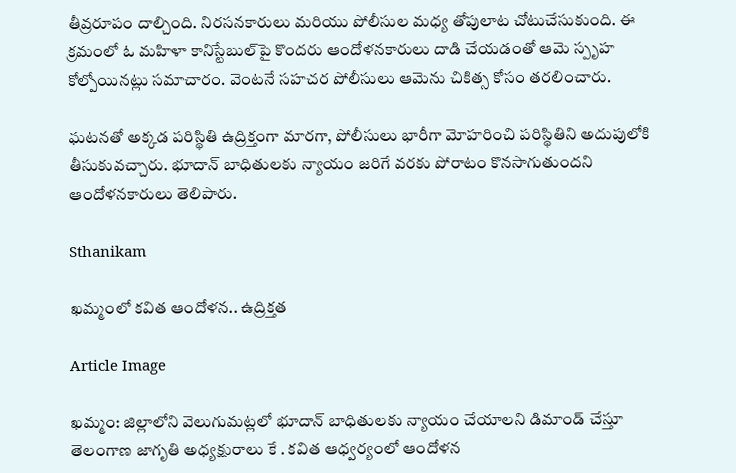తీవ్రరూపం దాల్చింది. నిరసనకారులు మరియు పోలీసుల మధ్య తోపులాట చోటుచేసుకుంది. ఈ క్రమంలో ఓ మహిళా కానిస్టేబుల్‌పై కొందరు ఆందోళనకారులు దాడి చేయడంతో ఆమె స్పృహ కోల్పోయినట్లు సమాచారం. వెంటనే సహచర పోలీసులు ఆమెను చికిత్స కోసం తరలించారు.

ఘటనతో అక్కడ పరిస్థితి ఉద్రిక్తంగా మారగా, పోలీసులు భారీగా మోహరించి పరిస్థితిని అదుపులోకి తీసుకువచ్చారు. భూదాన్ బాధితులకు న్యాయం జరిగే వరకు పోరాటం కొనసాగుతుందని ఆందోళనకారులు తెలిపారు.

Sthanikam

ఖమ్మంలో కవిత ఆందోళన.. ఉద్రిక్తత

Article Image

ఖమ్మం: జిల్లాలోని వెలుగుమట్లలో భూదాన్ బాధితులకు న్యాయం చేయాలని డిమాండ్ చేస్తూ తెలంగాణ జాగృతి అధ్యక్షురాలు కే . కవిత ఆధ్వర్యంలో ఆందోళన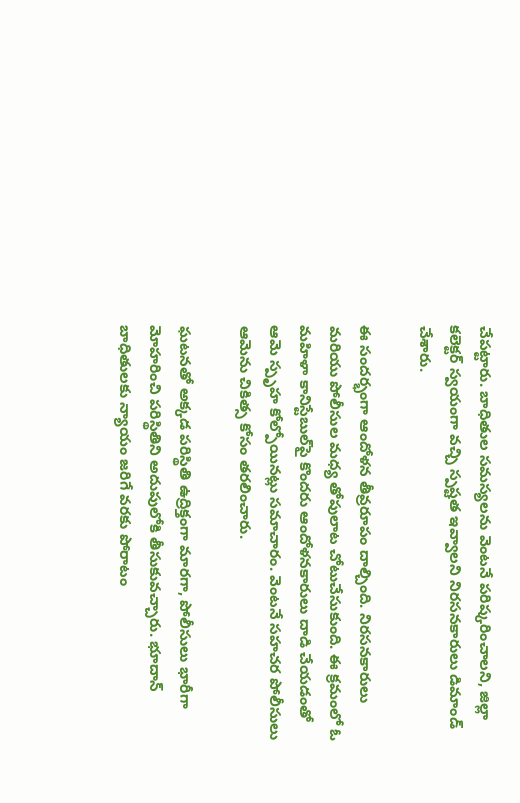చేపట్టారు. బాధితుల సమస్యలను వెంటనే పరిష్కరించాలని, జిల్లా కలెక్టర్ స్వయంగా వచ్చి స్పష్టత ఇవ్వాలని నిరసనకారులు డిమాండ్ చేశారు.

ఈ సందర్భంగా ఆందోళన తీవ్రరూపం దాల్చింది. నిరసనకారులు మరియు పోలీసుల మధ్య తోపులాట చోటుచేసుకుంది. ఈ క్రమంలో ఓ మహిళా కానిస్టేబుల్‌పై కొందరు ఆందోళనకారులు దాడి చేయడంతో ఆమె స్పృహ కోల్పోయినట్లు సమాచారం. వెంటనే సహచర పోలీసులు ఆమెను చికిత్స కోసం తరలించారు.

ఘటనతో అక్కడ పరిస్థితి ఉద్రిక్తంగా మారగా, పోలీసులు భారీగా మోహరించి పరిస్థితిని అదుపులోకి తీసుకువచ్చారు. భూదాన్ బాధితులకు న్యాయం జరిగే వరకు పోరాటం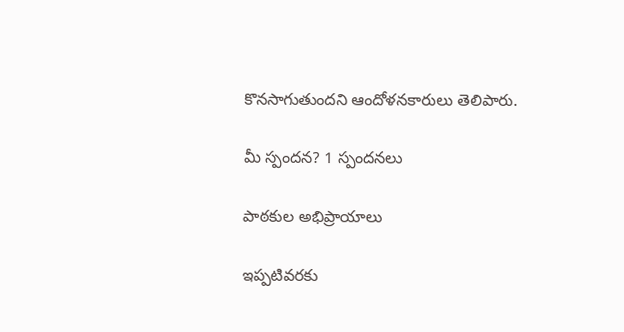కొనసాగుతుందని ఆందోళనకారులు తెలిపారు.

మీ స్పందన? 1 స్పందనలు

పాఠకుల అభిప్రాయాలు

ఇప్పటివరకు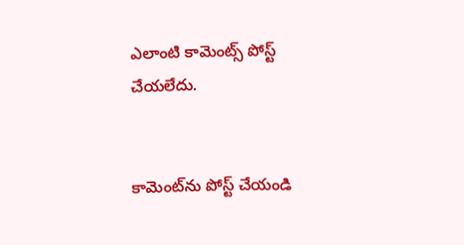ఎలాంటి కామెంట్స్ పోస్ట్ చేయలేదు.


కామెంట్‌ను పోస్ట్ చేయండి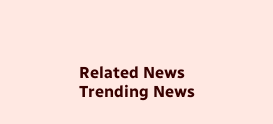Related News
Trending News